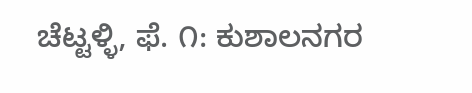ಚೆಟ್ಟಳ್ಳಿ, ಫೆ. ೧: ಕುಶಾಲನಗರ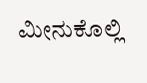ಮೀನುಕೊಲ್ಲಿ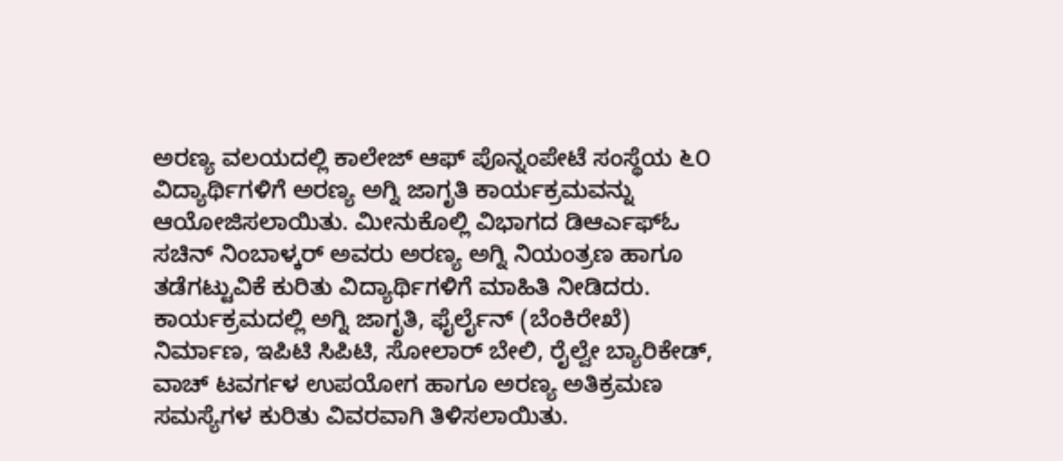ಅರಣ್ಯ ವಲಯದಲ್ಲಿ ಕಾಲೇಜ್ ಆಫ್ ಪೊನ್ನಂಪೇಟೆ ಸಂಸ್ಥೆಯ ೬೦ ವಿದ್ಯಾರ್ಥಿಗಳಿಗೆ ಅರಣ್ಯ ಅಗ್ನಿ ಜಾಗೃತಿ ಕಾರ್ಯಕ್ರಮವನ್ನು ಆಯೋಜಿಸಲಾಯಿತು. ಮೀನುಕೊಲ್ಲಿ ವಿಭಾಗದ ಡಿಆರ್ಎಫ್ಓ ಸಚಿನ್ ನಿಂಬಾಳ್ಕರ್ ಅವರು ಅರಣ್ಯ ಅಗ್ನಿ ನಿಯಂತ್ರಣ ಹಾಗೂ ತಡೆಗಟ್ಟುವಿಕೆ ಕುರಿತು ವಿದ್ಯಾರ್ಥಿಗಳಿಗೆ ಮಾಹಿತಿ ನೀಡಿದರು.
ಕಾರ್ಯಕ್ರಮದಲ್ಲಿ ಅಗ್ನಿ ಜಾಗೃತಿ, ಫೈರ್ಲೈನ್ (ಬೆಂಕಿರೇಖೆ) ನಿರ್ಮಾಣ, ಇಪಿಟಿ ಸಿಪಿಟಿ, ಸೋಲಾರ್ ಬೇಲಿ, ರೈಲ್ವೇ ಬ್ಯಾರಿಕೇಡ್, ವಾಚ್ ಟವರ್ಗಳ ಉಪಯೋಗ ಹಾಗೂ ಅರಣ್ಯ ಅತಿಕ್ರಮಣ ಸಮಸ್ಯೆಗಳ ಕುರಿತು ವಿವರವಾಗಿ ತಿಳಿಸಲಾಯಿತು.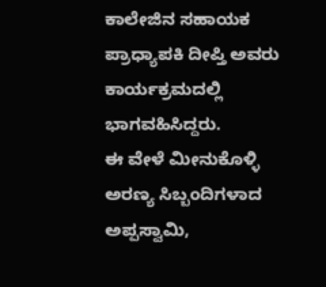ಕಾಲೇಜಿನ ಸಹಾಯಕ ಪ್ರಾಧ್ಯಾಪಕಿ ದೀಪ್ತಿ ಅವರು ಕಾರ್ಯಕ್ರಮದಲ್ಲಿ ಭಾಗವಹಿಸಿದ್ದರು.
ಈ ವೇಳೆ ಮೀನುಕೊಳ್ಳಿ ಅರಣ್ಯ ಸಿಬ್ಬಂದಿಗಳಾದ ಅಪ್ಪಸ್ವಾಮಿ,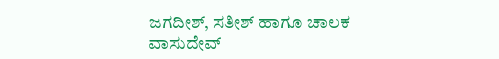ಜಗದೀಶ್, ಸತೀಶ್ ಹಾಗೂ ಚಾಲಕ ವಾಸುದೇವ್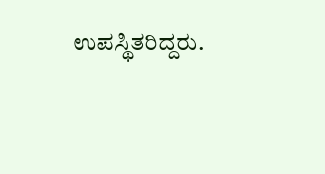ಉಪಸ್ಥಿತರಿದ್ದರು.